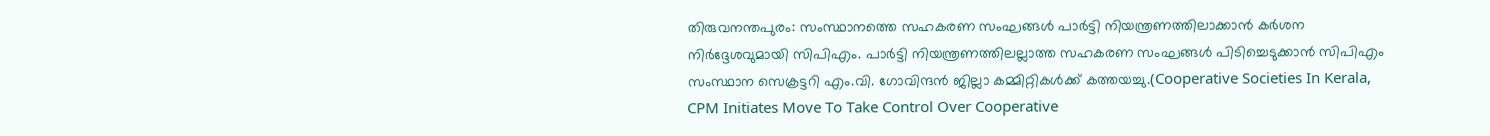തിരുവനന്തപുരം: സംസ്ഥാനത്തെ സഹകരണ സംഘങ്ങൾ പാർട്ടി നിയന്ത്രണത്തിലാക്കാൻ കർശന നിർദ്ദേശവുമായി സിപിഎം. പാർട്ടി നിയന്ത്രണത്തിലല്ലാത്ത സഹകരണ സംഘങ്ങൾ പിടിച്ചെടുക്കാൻ സിപിഎം സംസ്ഥാന സെക്രട്ടറി എം.വി. ഗോവിന്ദൻ ജില്ലാ കമ്മിറ്റികൾക്ക് കത്തയച്ചു.(Cooperative Societies In Kerala, CPM Initiates Move To Take Control Over Cooperative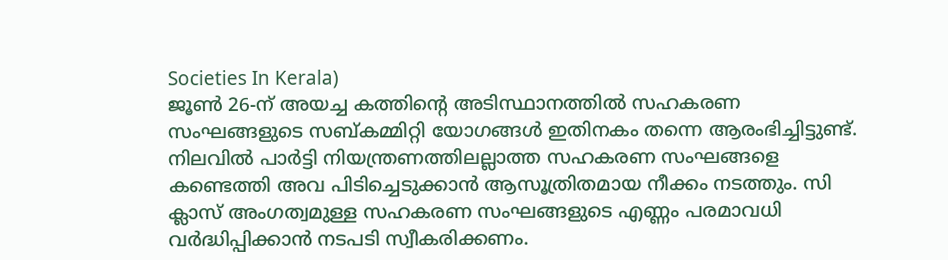Societies In Kerala)
ജൂൺ 26-ന് അയച്ച കത്തിന്റെ അടിസ്ഥാനത്തിൽ സഹകരണ സംഘങ്ങളുടെ സബ്കമ്മിറ്റി യോഗങ്ങൾ ഇതിനകം തന്നെ ആരംഭിച്ചിട്ടുണ്ട്. നിലവിൽ പാർട്ടി നിയന്ത്രണത്തിലല്ലാത്ത സഹകരണ സംഘങ്ങളെ കണ്ടെത്തി അവ പിടിച്ചെടുക്കാൻ ആസൂത്രിതമായ നീക്കം നടത്തും. സി ക്ലാസ് അംഗത്വമുള്ള സഹകരണ സംഘങ്ങളുടെ എണ്ണം പരമാവധി വർദ്ധിപ്പിക്കാൻ നടപടി സ്വീകരിക്കണം.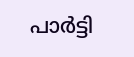പാർട്ടി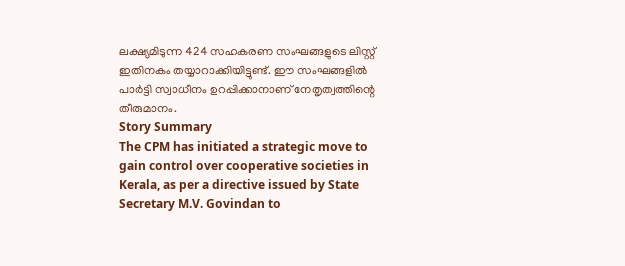ലക്ഷ്യമിടുന്ന 424 സഹകരണ സംഘങ്ങളുടെ ലിസ്റ്റ് ഇതിനകം തയ്യാറാക്കിയിട്ടുണ്ട്. ഈ സംഘങ്ങളിൽ പാർട്ടി സ്വാധീനം ഉറപ്പിക്കാനാണ് നേതൃത്വത്തിന്റെ തീരുമാനം.
Story Summary
The CPM has initiated a strategic move to gain control over cooperative societies in Kerala, as per a directive issued by State Secretary M.V. Govindan to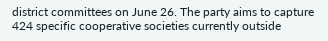district committees on June 26. The party aims to capture 424 specific cooperative societies currently outside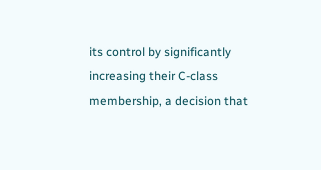its control by significantly increasing their C-class membership, a decision that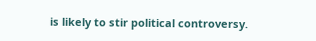is likely to stir political controversy.